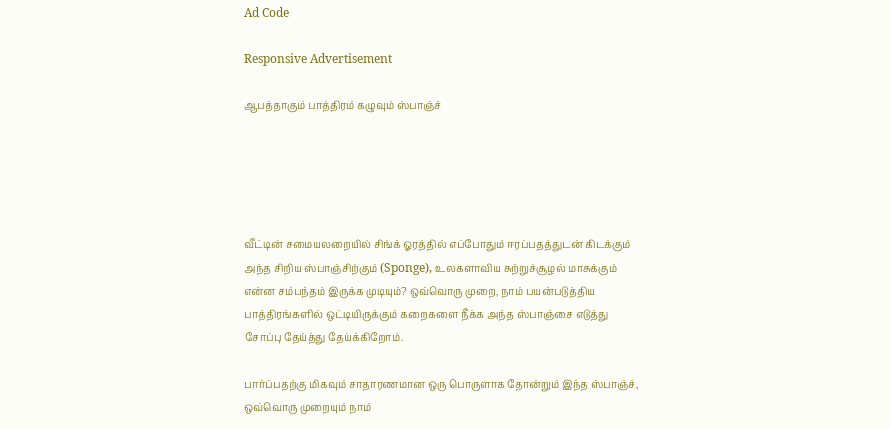Ad Code

Responsive Advertisement

ஆபத்தாகும் பாத்திரம் கழுவும் ஸ்பாஞ்ச்





வீட்டின் சமையலறையில் சிங்க் ஓரத்தில் எப்போதும் ஈரப்பதத்துடன் கிடக்கும் அந்த சிறிய ஸ்பாஞ்சிற்கும் (Sponge), உலகளாவிய சுற்றுச்சூழல் மாசுக்கும் என்ன சம்பந்தம் இருக்க முடியும்? ஒவ்வொரு முறை, நாம் பயன்படுத்திய பாத்திரங்களில் ஒட்டியிருக்கும் கறைகளை நீக்க அந்த ஸ்பாஞ்சை எடுத்து சோப்பு தேய்த்து தேய்க்கிறோம்.

பார்ப்பதற்கு மிகவும் சாதாரணமான ஒரு பொருளாக தோன்றும் இந்த ஸ்பாஞ்ச், ஒவ்வொரு முறையும் நாம்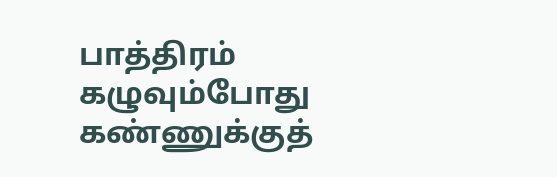பாத்திரம் கழுவும்போது கண்ணுக்குத்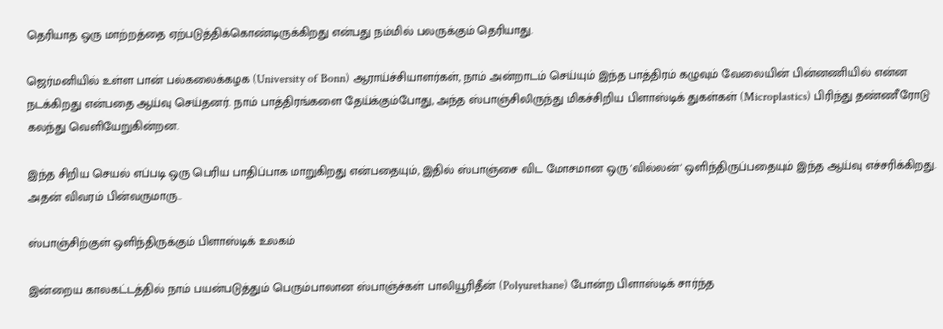தெரியாத ஒரு மாற்றத்தை ஏற்படுத்திக்கொண்டிருக்கிறது என்பது நம்மில் பலருக்கும் தெரியாது.

ஜெர்மனியில் உள்ள பான் பல்கலைக்கழக (University of Bonn) ஆராய்ச்சியாளர்கள், நாம் அன்றாடம் செய்யும் இந்த பாத்திரம் கழுவும் வேலையின் பின்னணியில் என்ன நடக்கிறது என்பதை ஆய்வு செய்தனர். நாம் பாத்திரங்களை தேய்க்கும்போது, அந்த ஸ்பாஞ்சிலிருந்து மிகச்சிறிய பிளாஸ்டிக் துகள்கள் (Microplastics) பிரிந்து தண்ணீரோடு கலந்து வெளியேறுகின்றன.

இந்த சிறிய செயல் எப்படி ஒரு பெரிய பாதிப்பாக மாறுகிறது என்பதையும், இதில் ஸ்பாஞ்சை விட மோசமான ஒரு 'வில்லன்' ஒளிந்திருப்பதையும் இந்த ஆய்வு எச்சரிக்கிறது. அதன் விவரம் பின்வருமாரு..

ஸ்பாஞ்சிற்குள் ஒளிந்திருக்கும் பிளாஸ்டிக் உலகம்

இன்றைய காலகட்டத்தில் நாம் பயன்படுத்தும் பெரும்பாலான ஸ்பாஞ்ச்கள் பாலியூரிதீன் (Polyurethane) போன்ற பிளாஸ்டிக் சார்ந்த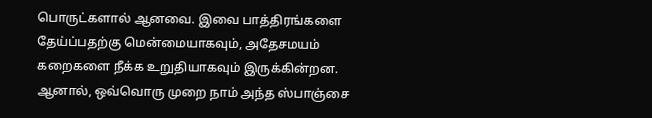பொருட்களால் ஆனவை. இவை பாத்திரங்களை தேய்ப்பதற்கு மென்மையாகவும், அதேசமயம் கறைகளை நீக்க உறுதியாகவும் இருக்கின்றன. ஆனால், ஒவ்வொரு முறை நாம் அந்த ஸ்பாஞ்சை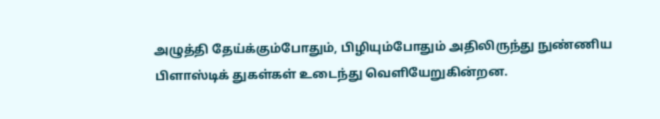அழுத்தி தேய்க்கும்போதும், பிழியும்போதும் அதிலிருந்து நுண்ணிய பிளாஸ்டிக் துகள்கள் உடைந்து வெளியேறுகின்றன.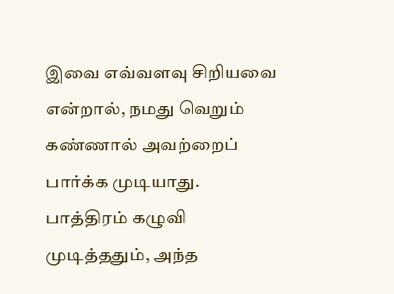இவை எவ்வளவு சிறியவை என்றால், நமது வெறும் கண்ணால் அவற்றைப் பார்க்க முடியாது. பாத்திரம் கழுவி முடித்ததும், அந்த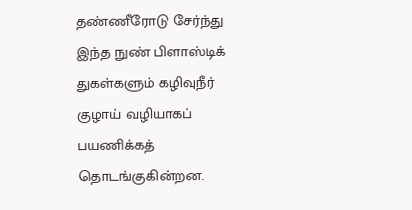தண்ணீரோடு சேர்ந்து இந்த நுண் பிளாஸ்டிக் துகள்களும் கழிவுநீர் குழாய் வழியாகப் பயணிக்கத் தொடங்குகின்றன.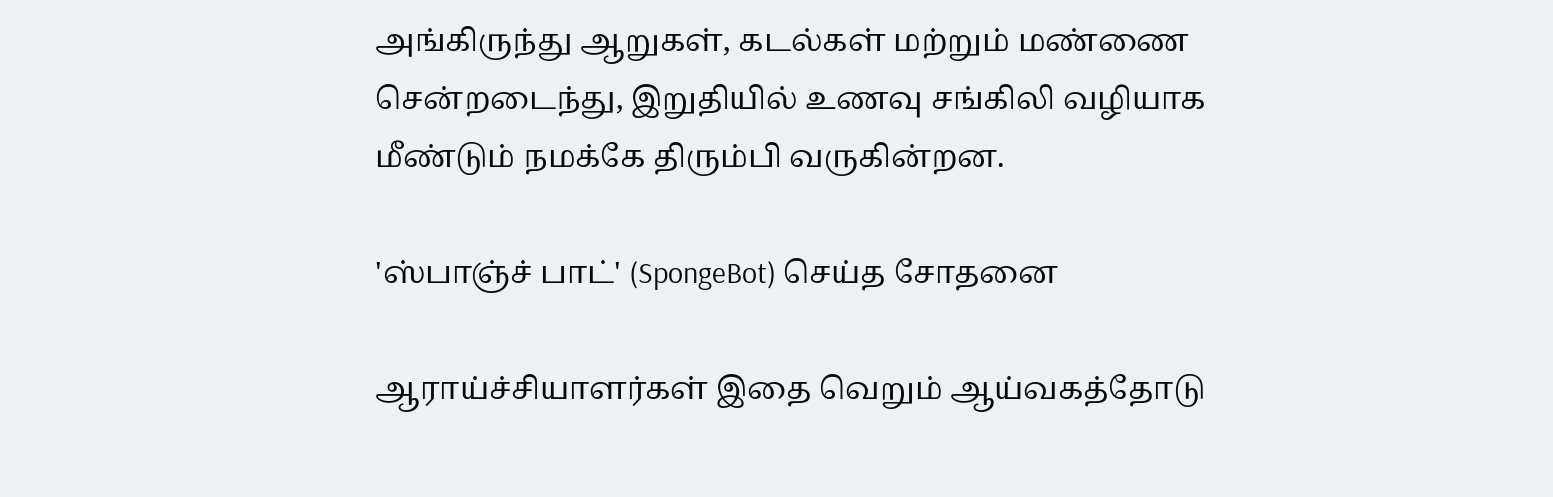அங்கிருந்து ஆறுகள், கடல்கள் மற்றும் மண்ணை சென்றடைந்து, இறுதியில் உணவு சங்கிலி வழியாக மீண்டும் நமக்கே திரும்பி வருகின்றன.

'ஸ்பாஞ்ச் பாட்' (SpongeBot) செய்த சோதனை

ஆராய்ச்சியாளர்கள் இதை வெறும் ஆய்வகத்தோடு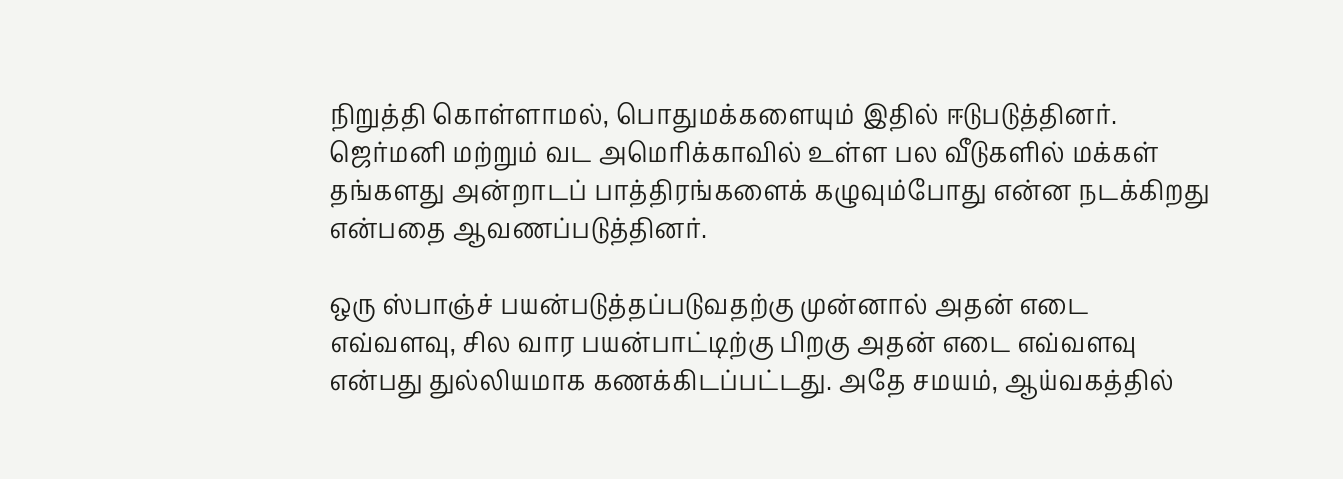நிறுத்தி கொள்ளாமல், பொதுமக்களையும் இதில் ஈடுபடுத்தினர். ஜெர்மனி மற்றும் வட அமெரிக்காவில் உள்ள பல வீடுகளில் மக்கள் தங்களது அன்றாடப் பாத்திரங்களைக் கழுவும்போது என்ன நடக்கிறது என்பதை ஆவணப்படுத்தினர்.

ஒரு ஸ்பாஞ்ச் பயன்படுத்தப்படுவதற்கு முன்னால் அதன் எடை எவ்வளவு, சில வார பயன்பாட்டிற்கு பிறகு அதன் எடை எவ்வளவு என்பது துல்லியமாக கணக்கிடப்பட்டது. அதே சமயம், ஆய்வகத்தில்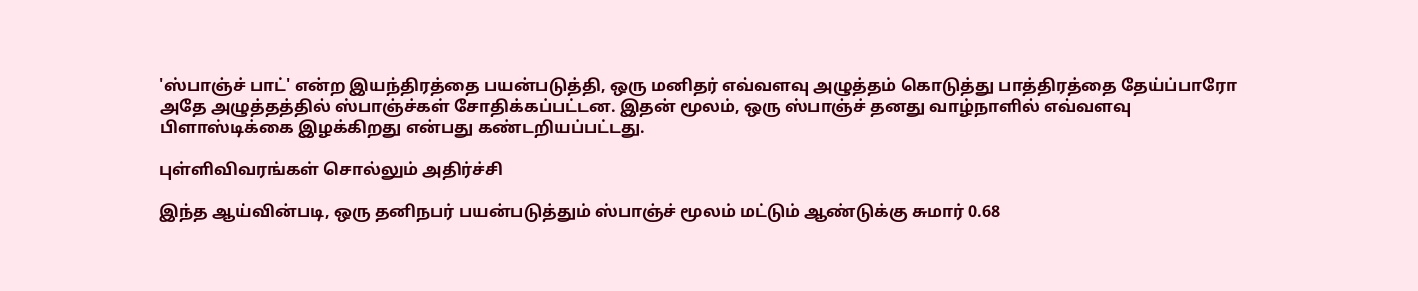'ஸ்பாஞ்ச் பாட்' என்ற இயந்திரத்தை பயன்படுத்தி, ஒரு மனிதர் எவ்வளவு அழுத்தம் கொடுத்து பாத்திரத்தை தேய்ப்பாரோ அதே அழுத்தத்தில் ஸ்பாஞ்ச்கள் சோதிக்கப்பட்டன. இதன் மூலம், ஒரு ஸ்பாஞ்ச் தனது வாழ்நாளில் எவ்வளவு பிளாஸ்டிக்கை இழக்கிறது என்பது கண்டறியப்பட்டது.

புள்ளிவிவரங்கள் சொல்லும் அதிர்ச்சி

இந்த ஆய்வின்படி, ஒரு தனிநபர் பயன்படுத்தும் ஸ்பாஞ்ச் மூலம் மட்டும் ஆண்டுக்கு சுமார் 0.68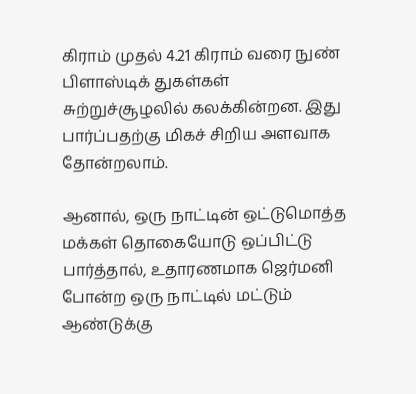கிராம் முதல் 4.21 கிராம் வரை நுண் பிளாஸ்டிக் துகள்கள் சுற்றுச்சூழலில் கலக்கின்றன. இது பார்ப்பதற்கு மிகச் சிறிய அளவாக தோன்றலாம்.

ஆனால், ஒரு நாட்டின் ஒட்டுமொத்த மக்கள் தொகையோடு ஒப்பிட்டு பார்த்தால், உதாரணமாக ஜெர்மனி போன்ற ஒரு நாட்டில் மட்டும் ஆண்டுக்கு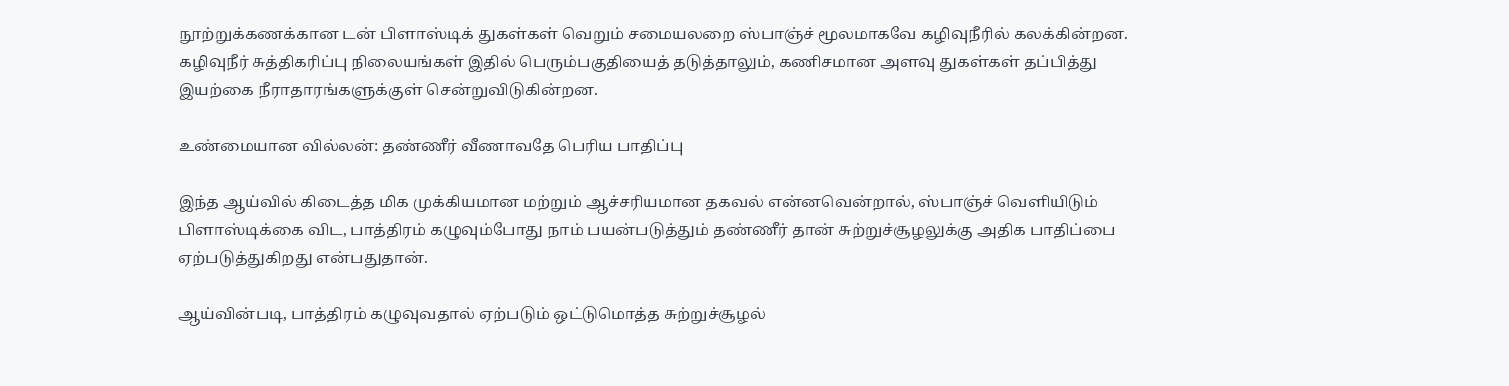நூற்றுக்கணக்கான டன் பிளாஸ்டிக் துகள்கள் வெறும் சமையலறை ஸ்பாஞ்ச் மூலமாகவே கழிவுநீரில் கலக்கின்றன. கழிவுநீர் சுத்திகரிப்பு நிலையங்கள் இதில் பெரும்பகுதியைத் தடுத்தாலும், கணிசமான அளவு துகள்கள் தப்பித்து இயற்கை நீராதாரங்களுக்குள் சென்றுவிடுகின்றன.

உண்மையான வில்லன்: தண்ணீர் வீணாவதே பெரிய பாதிப்பு

இந்த ஆய்வில் கிடைத்த மிக முக்கியமான மற்றும் ஆச்சரியமான தகவல் என்னவென்றால், ஸ்பாஞ்ச் வெளியிடும் பிளாஸ்டிக்கை விட, பாத்திரம் கழுவும்போது நாம் பயன்படுத்தும் தண்ணீர் தான் சுற்றுச்சூழலுக்கு அதிக பாதிப்பை ஏற்படுத்துகிறது என்பதுதான்.

ஆய்வின்படி, பாத்திரம் கழுவுவதால் ஏற்படும் ஒட்டுமொத்த சுற்றுச்சூழல்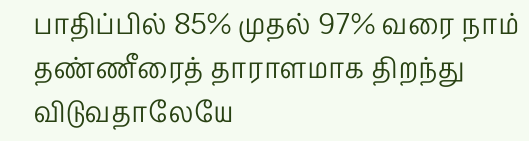பாதிப்பில் 85% முதல் 97% வரை நாம் தண்ணீரைத் தாராளமாக திறந்து விடுவதாலேயே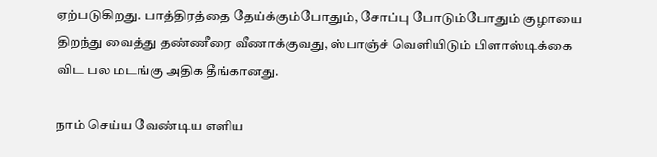ஏற்படுகிறது. பாத்திரத்தை தேய்க்கும்போதும், சோப்பு போடும்போதும் குழாயை திறந்து வைத்து தண்ணீரை வீணாக்குவது, ஸ்பாஞ்ச் வெளியிடும் பிளாஸ்டிக்கை விட பல மடங்கு அதிக தீங்கானது.

நாம் செய்ய வேண்டிய எளிய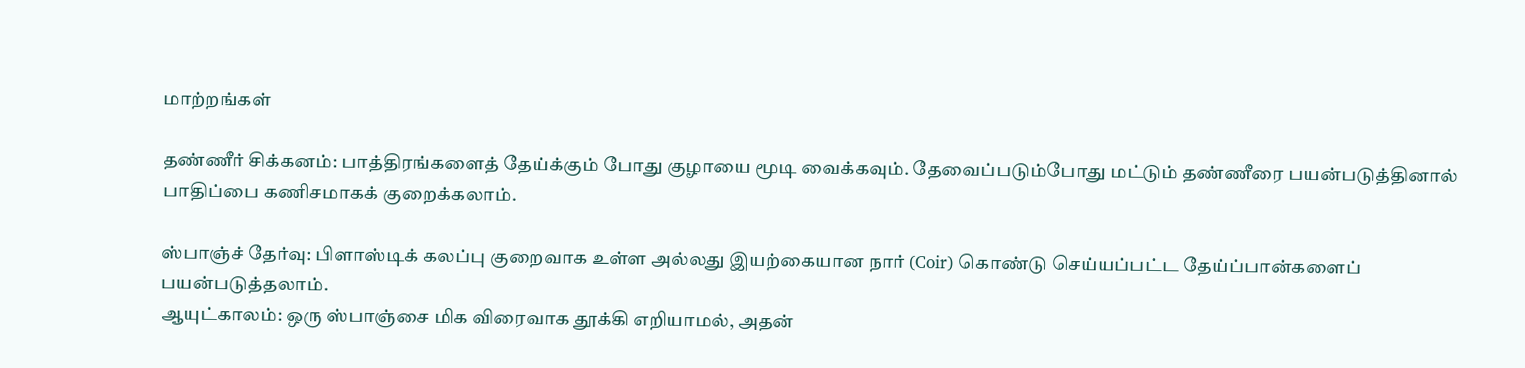மாற்றங்கள்

தண்ணீர் சிக்கனம்: பாத்திரங்களைத் தேய்க்கும் போது குழாயை மூடி வைக்கவும். தேவைப்படும்போது மட்டும் தண்ணீரை பயன்படுத்தினால் பாதிப்பை கணிசமாகக் குறைக்கலாம்.

ஸ்பாஞ்ச் தேர்வு: பிளாஸ்டிக் கலப்பு குறைவாக உள்ள அல்லது இயற்கையான நார் (Coir) கொண்டு செய்யப்பட்ட தேய்ப்பான்களைப் பயன்படுத்தலாம்.
ஆயுட்காலம்: ஒரு ஸ்பாஞ்சை மிக விரைவாக தூக்கி எறியாமல், அதன்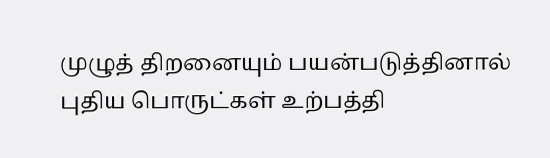முழுத் திறனையும் பயன்படுத்தினால் புதிய பொருட்கள் உற்பத்தி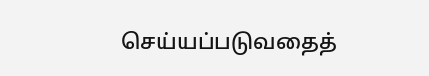செய்யப்படுவதைத்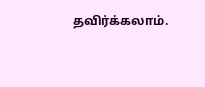தவிர்க்கலாம்.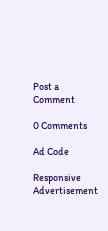Post a Comment

0 Comments

Ad Code

Responsive Advertisement